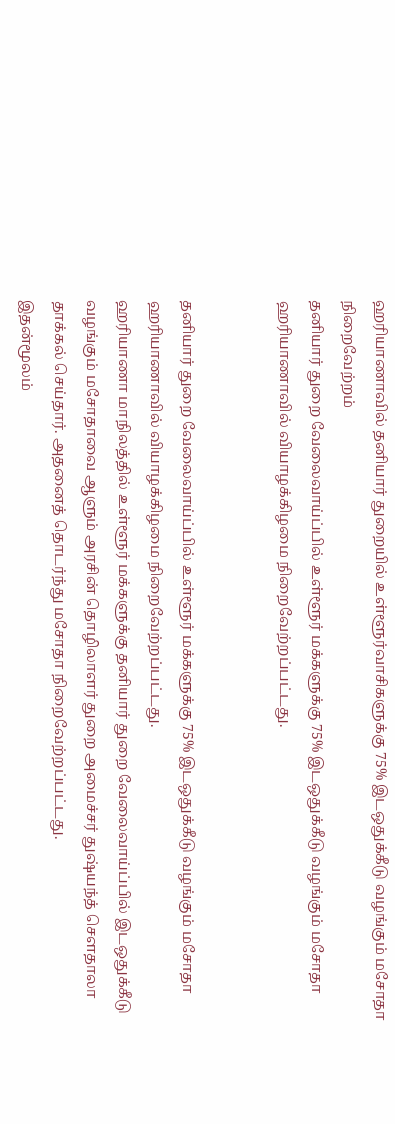ஹரியாணாவில் தனியார் துறையில் உள்ளூர்வாசிகளுக்கு 75% இடஒதுக்கீடு வழங்கும் மசோதா நிறைவேற்றம்
தனியார் துறை வேலைவாய்ப்பில் உள்ளூர் மக்களுக்கு 75% இடஒதுக்கீடு வழங்கும் மசோதா ஹரியாணாவில் வியாழக்கிழமை நிறைவேற்றப்பட்டது.


தனியார் துறை வேலைவாய்ப்பில் உள்ளூர் மக்களுக்கு 75% இடஒதுக்கீடு வழங்கும் மசோதா ஹரியாணாவில் வியாழக்கிழமை நிறைவேற்றப்பட்டது.
ஹரியாணா மாநிலத்தில் உள்ளூர் மக்களுக்கு தனியார் துறை வேலைவாய்ப்பில் இடஒதுக்கீடு வழங்கும் மசோதாவை ஆளும் அரசின் தொழிலாளர் துறை அமைச்சர் துஷ்யந்த் செளதாலா தாக்கல் செய்தார். அதனைத் தொடர்ந்து மசோதா நிறைவேற்றப்பட்டது.
இதன்மூலம்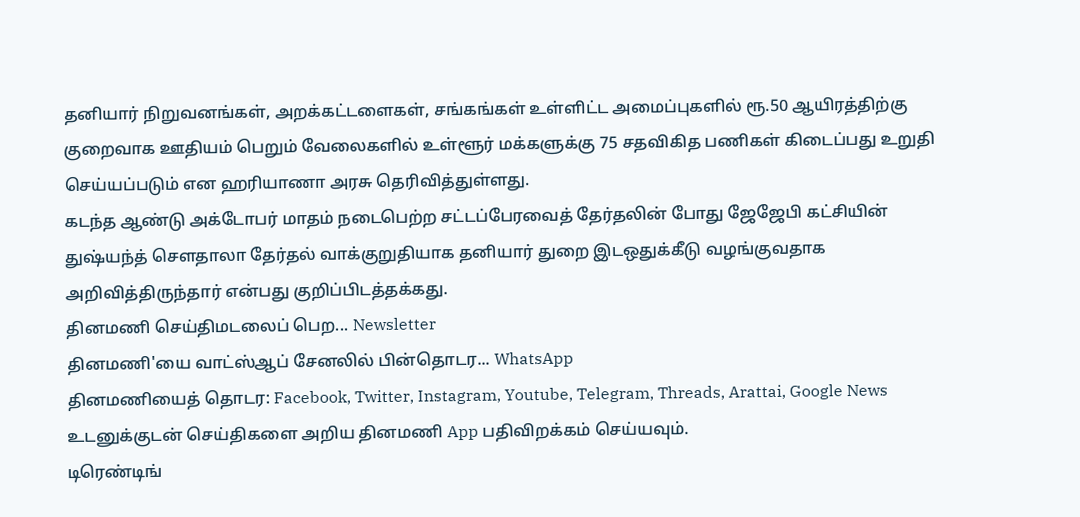தனியார் நிறுவனங்கள், அறக்கட்டளைகள், சங்கங்கள் உள்ளிட்ட அமைப்புகளில் ரூ.50 ஆயிரத்திற்கு குறைவாக ஊதியம் பெறும் வேலைகளில் உள்ளூர் மக்களுக்கு 75 சதவிகித பணிகள் கிடைப்பது உறுதி செய்யப்படும் என ஹரியாணா அரசு தெரிவித்துள்ளது.
கடந்த ஆண்டு அக்டோபர் மாதம் நடைபெற்ற சட்டப்பேரவைத் தேர்தலின் போது ஜேஜேபி கட்சியின் துஷ்யந்த் செளதாலா தேர்தல் வாக்குறுதியாக தனியார் துறை இடஒதுக்கீடு வழங்குவதாக அறிவித்திருந்தார் என்பது குறிப்பிடத்தக்கது.
தினமணி செய்திமடலைப் பெற... Newsletter
தினமணி'யை வாட்ஸ்ஆப் சேனலில் பின்தொடர... WhatsApp
தினமணியைத் தொடர: Facebook, Twitter, Instagram, Youtube, Telegram, Threads, Arattai, Google News
உடனுக்குடன் செய்திகளை அறிய தினமணி App பதிவிறக்கம் செய்யவும்.
டிரெண்டிங்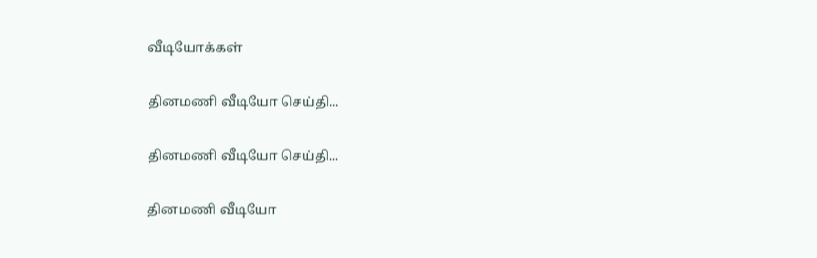வீடியோக்கள்

தினமணி வீடியோ செய்தி...

தினமணி வீடியோ செய்தி...

தினமணி வீடியோ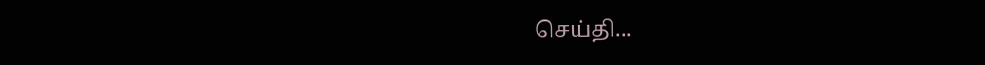செய்தி...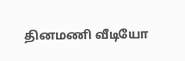தினமணி வீடியோ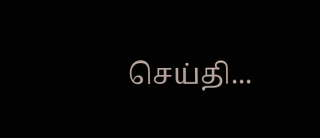செய்தி...